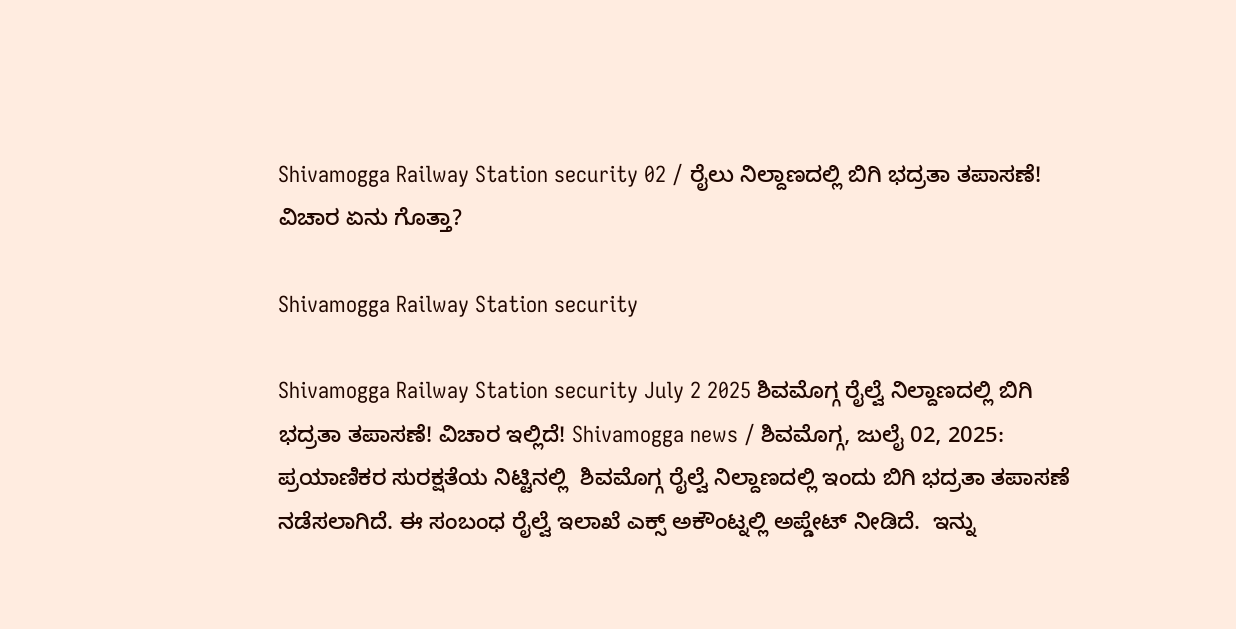Shivamogga Railway Station security 02 / ರೈಲು ನಿಲ್ದಾಣದಲ್ಲಿ ಬಿಗಿ ಭದ್ರತಾ ತಪಾಸಣೆ! ವಿಚಾರ ಏನು ಗೊತ್ತಾ?

Shivamogga Railway Station security

Shivamogga Railway Station security July 2 2025 ಶಿವಮೊಗ್ಗ ರೈಲ್ವೆ ನಿಲ್ದಾಣದಲ್ಲಿ ಬಿಗಿ ಭದ್ರತಾ ತಪಾಸಣೆ! ವಿಚಾರ ಇಲ್ಲಿದೆ! Shivamogga news / ಶಿವಮೊಗ್ಗ, ಜುಲೈ 02, 2025: ಪ್ರಯಾಣಿಕರ ಸುರಕ್ಷತೆಯ ನಿಟ್ಟಿನಲ್ಲಿ  ಶಿವಮೊಗ್ಗ ರೈಲ್ವೆ ನಿಲ್ದಾಣದಲ್ಲಿ ಇಂದು ಬಿಗಿ ಭದ್ರತಾ ತಪಾಸಣೆ ನಡೆಸಲಾಗಿದೆ. ಈ ಸಂಬಂಧ ರೈಲ್ವೆ ಇಲಾಖೆ ಎಕ್ಸ್ ಅಕೌಂಟ್ನಲ್ಲಿ ಅಪ್ಡೇಟ್ ನೀಡಿದೆ.  ಇನ್ನು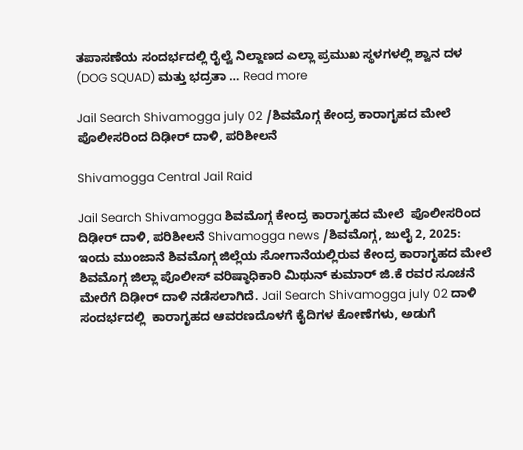ತಪಾಸಣೆಯ ಸಂದರ್ಭದಲ್ಲಿ ರೈಲ್ವೆ ನಿಲ್ದಾಣದ ಎಲ್ಲಾ ಪ್ರಮುಖ ಸ್ಥಳಗಳಲ್ಲಿ ಶ್ವಾನ ದಳ (DOG SQUAD) ಮತ್ತು ಭದ್ರತಾ … Read more

Jail Search Shivamogga july 02 /ಶಿವಮೊಗ್ಗ ಕೇಂದ್ರ ಕಾರಾಗೃಹದ ಮೇಲೆ  ಪೊಲೀಸರಿಂದ ದಿಢೀರ್ ದಾಳಿ, ಪರಿಶೀಲನೆ

Shivamogga Central Jail Raid

Jail Search Shivamogga ಶಿವಮೊಗ್ಗ ಕೇಂದ್ರ ಕಾರಾಗೃಹದ ಮೇಲೆ  ಪೊಲೀಸರಿಂದ ದಿಢೀರ್ ದಾಳಿ, ಪರಿಶೀಲನೆ Shivamogga news /ಶಿವಮೊಗ್ಗ, ಜುಲೈ 2, 2025: ಇಂದು ಮುಂಜಾನೆ ಶಿವಮೊಗ್ಗ ಜಿಲ್ಲೆಯ ಸೋಗಾನೆಯಲ್ಲಿರುವ ಕೇಂದ್ರ ಕಾರಾಗೃಹದ ಮೇಲೆ ಶಿವಮೊಗ್ಗ ಜಿಲ್ಲಾ ಪೊಲೀಸ್ ವರಿಷ್ಠಾಧಿಕಾರಿ ಮಿಥುನ್ ಕುಮಾರ್ ಜಿ.ಕೆ ರವರ ಸೂಚನೆ ಮೇರೆಗೆ ದಿಢೀರ್ ದಾಳಿ ನಡೆಸಲಾಗಿದೆ. Jail Search Shivamogga july 02 ದಾಳಿ ಸಂದರ್ಭದಲ್ಲಿ  ಕಾರಾಗೃಹದ ಆವರಣದೊಳಗೆ ಕೈದಿಗಳ ಕೋಣೆಗಳು, ಅಡುಗೆ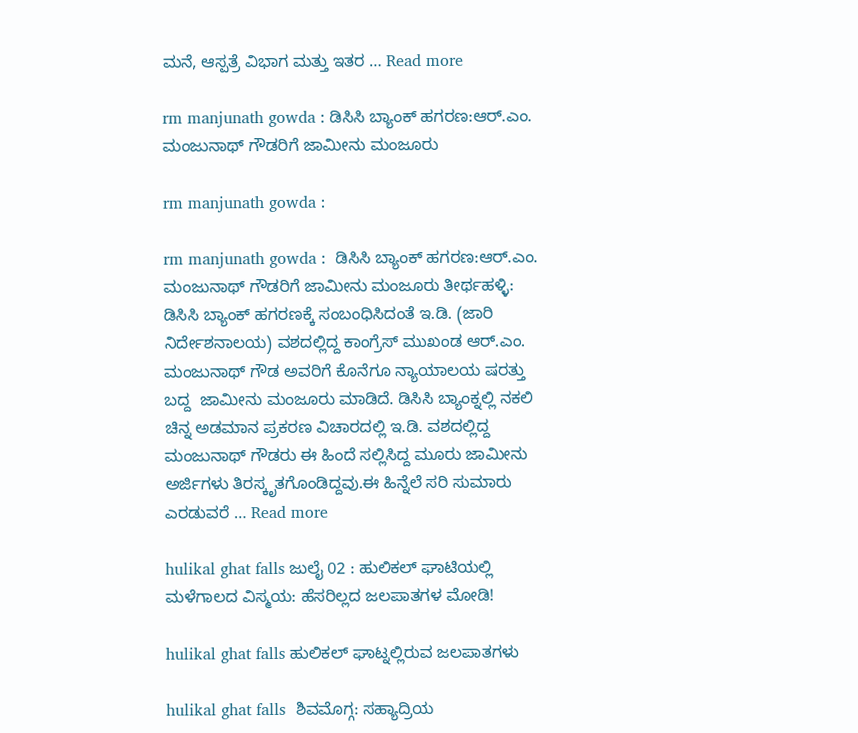ಮನೆ, ಆಸ್ಪತ್ರೆ ವಿಭಾಗ ಮತ್ತು ಇತರ … Read more

rm manjunath gowda : ಡಿಸಿಸಿ ಬ್ಯಾಂಕ್ ಹಗರಣ:ಆರ್.ಎಂ. ಮಂಜುನಾಥ್ ಗೌಡರಿಗೆ ಜಾಮೀನು ಮಂಜೂರು

rm manjunath gowda :

rm manjunath gowda :  ಡಿಸಿಸಿ ಬ್ಯಾಂಕ್ ಹಗರಣ:ಆರ್.ಎಂ. ಮಂಜುನಾಥ್ ಗೌಡರಿಗೆ ಜಾಮೀನು ಮಂಜೂರು ತೀರ್ಥಹಳ್ಳಿ: ಡಿಸಿಸಿ ಬ್ಯಾಂಕ್ ಹಗರಣಕ್ಕೆ ಸಂಬಂಧಿಸಿದಂತೆ ಇ.ಡಿ. (ಜಾರಿ ನಿರ್ದೇಶನಾಲಯ) ವಶದಲ್ಲಿದ್ದ ಕಾಂಗ್ರೆಸ್ ಮುಖಂಡ ಆರ್.ಎಂ. ಮಂಜುನಾಥ್ ಗೌಡ ಅವರಿಗೆ ಕೊನೆಗೂ ನ್ಯಾಯಾಲಯ ಷರತ್ತು ಬದ್ದ  ಜಾಮೀನು ಮಂಜೂರು ಮಾಡಿದೆ. ಡಿಸಿಸಿ ಬ್ಯಾಂಕ್ನಲ್ಲಿ ನಕಲಿ ಚಿನ್ನ ಅಡಮಾನ ಪ್ರಕರಣ ವಿಚಾರದಲ್ಲಿ ಇ.ಡಿ. ವಶದಲ್ಲಿದ್ದ ಮಂಜುನಾಥ್ ಗೌಡರು ಈ ಹಿಂದೆ ಸಲ್ಲಿಸಿದ್ದ ಮೂರು ಜಾಮೀನು ಅರ್ಜಿಗಳು ತಿರಸ್ಕೃತಗೊಂಡಿದ್ದವು.ಈ ಹಿನ್ನೆಲೆ ಸರಿ ಸುಮಾರು ಎರಡುವರೆ … Read more

hulikal ghat falls ಜುಲೈ 02 : ಹುಲಿಕಲ್ ಘಾಟಿಯಲ್ಲಿ ಮಳೆಗಾಲದ ವಿಸ್ಮಯ: ಹೆಸರಿಲ್ಲದ ಜಲಪಾತಗಳ ಮೋಡಿ!

hulikal ghat falls ಹುಲಿಕಲ್ ಘಾಟ್ನಲ್ಲಿರುವ ಜಲಪಾತಗಳು

hulikal ghat falls  ಶಿವಮೊಗ್ಗ: ಸಹ್ಯಾದ್ರಿಯ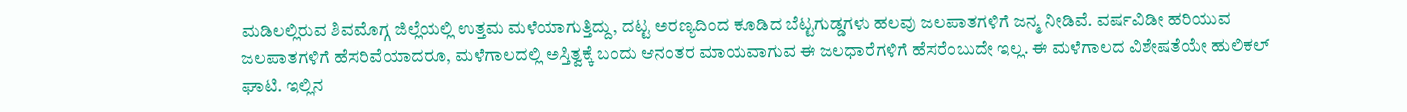ಮಡಿಲಲ್ಲಿರುವ ಶಿವಮೊಗ್ಗ ಜಿಲ್ಲೆಯಲ್ಲಿ ಉತ್ತಮ ಮಳೆಯಾಗುತ್ತಿದ್ದು, ದಟ್ಟ ಅರಣ್ಯದಿಂದ ಕೂಡಿದ ಬೆಟ್ಟಗುಡ್ಡಗಳು ಹಲವು ಜಲಪಾತಗಳಿಗೆ ಜನ್ಮ ನೀಡಿವೆ. ವರ್ಷವಿಡೀ ಹರಿಯುವ ಜಲಪಾತಗಳಿಗೆ ಹೆಸರಿವೆಯಾದರೂ, ಮಳೆಗಾಲದಲ್ಲಿ ಅಸ್ತಿತ್ವಕ್ಕೆ ಬಂದು ಆನಂತರ ಮಾಯವಾಗುವ ಈ ಜಲಧಾರೆಗಳಿಗೆ ಹೆಸರೆಂಬುದೇ ಇಲ್ಲ. ಈ ಮಳೆಗಾಲದ ವಿಶೇಷತೆಯೇ ಹುಲಿಕಲ್ ಘಾಟಿ. ಇಲ್ಲಿನ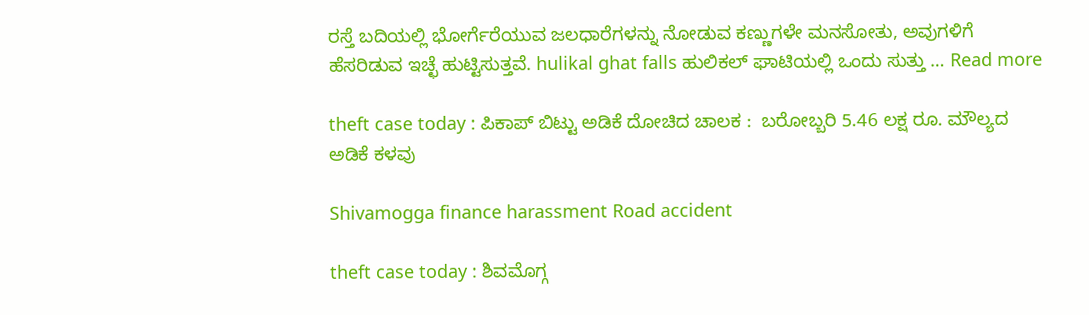ರಸ್ತೆ ಬದಿಯಲ್ಲಿ ಭೋರ್ಗೆರೆಯುವ ಜಲಧಾರೆಗಳನ್ನು ನೋಡುವ ಕಣ್ಣುಗಳೇ ಮನಸೋತು, ಅವುಗಳಿಗೆ ಹೆಸರಿಡುವ ಇಚ್ಛೆ ಹುಟ್ಟಿಸುತ್ತವೆ. hulikal ghat falls ಹುಲಿಕಲ್ ಘಾಟಿಯಲ್ಲಿ ಒಂದು ಸುತ್ತು … Read more

theft case today : ಪಿಕಾಪ್ ಬಿಟ್ಟು ಅಡಿಕೆ ದೋಚಿದ ಚಾಲಕ :  ಬರೋಬ್ಬರಿ 5.46 ಲಕ್ಷ ರೂ. ಮೌಲ್ಯದ ಅಡಿಕೆ ಕಳವು

Shivamogga finance harassment Road accident

theft case today : ಶಿವಮೊಗ್ಗ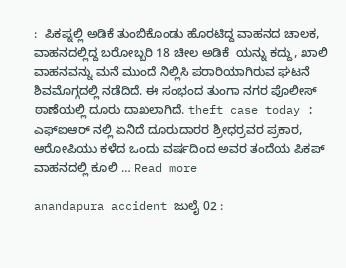:  ಪಿಕಪ್ನಲ್ಲಿ ಅಡಿಕೆ ತುಂಬಿಕೊಂಡು ಹೊರಟಿದ್ದ ವಾಹನದ ಚಾಲಕ, ವಾಹನದಲ್ಲಿದ್ದ ಬರೋಬ್ಬರಿ 18 ಚೀಲ ಅಡಿಕೆ  ಯನ್ನು ಕದ್ದು, ಖಾಲಿ ವಾಹನವನ್ನು ಮನೆ ಮುಂದೆ ನಿಲ್ಲಿಸಿ ಪರಾರಿಯಾಗಿರುವ ಘಟನೆ ಶಿವಮೊಗ್ಗದಲ್ಲಿ ನಡೆದಿದೆ. ಈ ಸಂಭಂದ ತುಂಗಾ ನಗರ ಪೊಲೀಸ್ ಠಾಣೆಯಲ್ಲಿ ದೂರು ದಾಖಲಾಗಿದೆ. theft case today :  ಎಫ್ಐಆರ್ ನಲ್ಲಿ ಏನಿದೆ ದೂರುದಾರರ ಶ್ರೀಧರ್ರವರ ಪ್ರಕಾರ, ಆರೋಪಿಯು ಕಳೆದ ಒಂದು ವರ್ಷದಿಂದ ಅವರ ತಂದೆಯ ಪಿಕಪ್ ವಾಹನದಲ್ಲಿ ಕೂಲಿ … Read more

anandapura accident ಜುಲೈ 02 :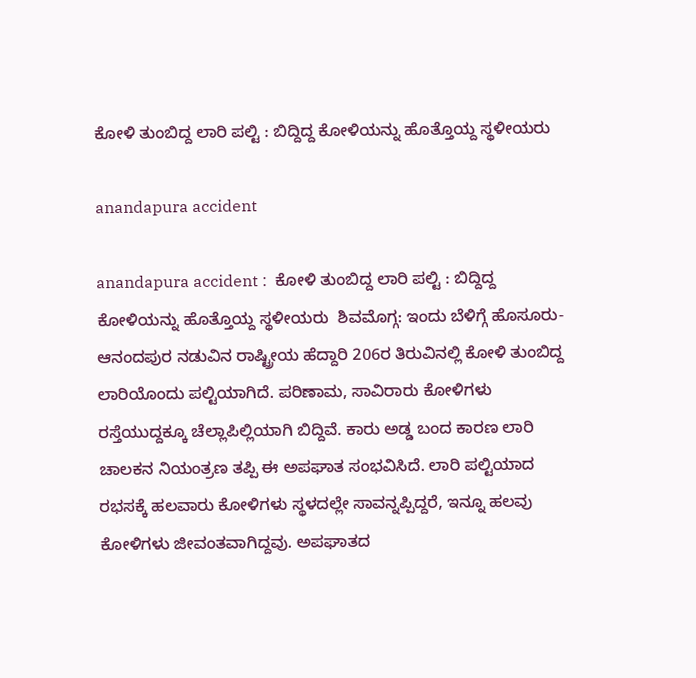ಕೋಳಿ ತುಂಬಿದ್ದ ಲಾರಿ ಪಲ್ಟಿ : ಬಿದ್ದಿದ್ದ ಕೋಳಿಯನ್ನು ಹೊತ್ತೊಯ್ದ ಸ್ಥಳೀಯರು

anandapura accident

anandapura accident :  ಕೋಳಿ ತುಂಬಿದ್ದ ಲಾರಿ ಪಲ್ಟಿ : ಬಿದ್ದಿದ್ದ ಕೋಳಿಯನ್ನು ಹೊತ್ತೊಯ್ದ ಸ್ಥಳೀಯರು  ಶಿವಮೊಗ್ಗ: ಇಂದು ಬೆಳಿಗ್ಗೆ ಹೊಸೂರು-ಆನಂದಪುರ ನಡುವಿನ ರಾಷ್ಟ್ರೀಯ ಹೆದ್ದಾರಿ 206ರ ತಿರುವಿನಲ್ಲಿ ಕೋಳಿ ತುಂಬಿದ್ದ ಲಾರಿಯೊಂದು ಪಲ್ಟಿಯಾಗಿದೆ. ಪರಿಣಾಮ, ಸಾವಿರಾರು ಕೋಳಿಗಳು ರಸ್ತೆಯುದ್ದಕ್ಕೂ ಚೆಲ್ಲಾಪಿಲ್ಲಿಯಾಗಿ ಬಿದ್ದಿವೆ. ಕಾರು ಅಡ್ಡ ಬಂದ ಕಾರಣ ಲಾರಿ ಚಾಲಕನ ನಿಯಂತ್ರಣ ತಪ್ಪಿ ಈ ಅಪಘಾತ ಸಂಭವಿಸಿದೆ. ಲಾರಿ ಪಲ್ಟಿಯಾದ ರಭಸಕ್ಕೆ ಹಲವಾರು ಕೋಳಿಗಳು ಸ್ಥಳದಲ್ಲೇ ಸಾವನ್ನಪ್ಪಿದ್ದರೆ, ಇನ್ನೂ ಹಲವು ಕೋಳಿಗಳು ಜೀವಂತವಾಗಿದ್ದವು. ಅಪಘಾತದ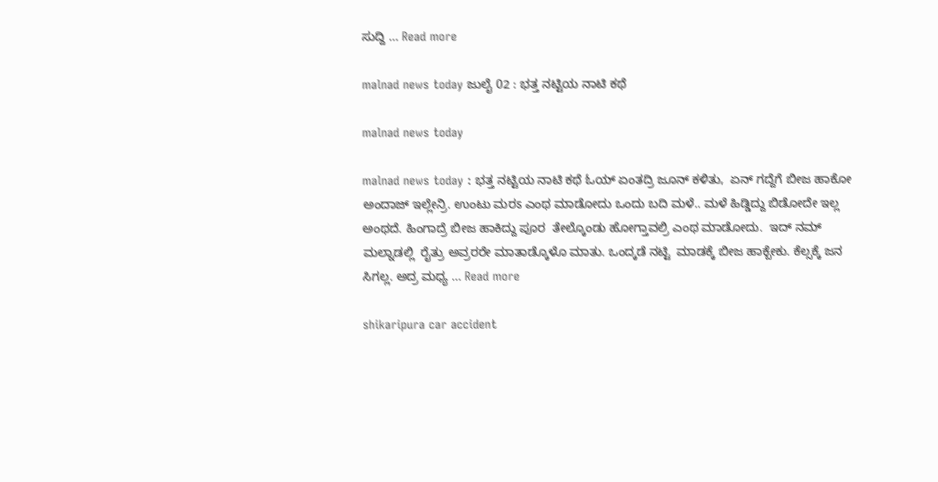ಸುದ್ದಿ … Read more

malnad news today ಜುಲೈ 02 : ಭತ್ತ ನಟ್ಟಿಯ ನಾಟಿ ಕಥೆ

malnad news today

malnad news today : ಭತ್ತ ನಟ್ಟಿಯ ನಾಟಿ ಕಥೆ ಓಯ್ ಏಂತದ್ರಿ ಜೂನ್ ಕಳಿತು,  ಏನ್ ಗದ್ದೆಗೆ ಬೀಜ ಹಾಕೋ ಅಂದಾಜ್ ಇಲ್ಲೇನ್ರಿ. ಉಂಟು ಮರಽ ಎಂಥ ಮಾಡೋದು ಒಂದು ಬದಿ ಮಳೆ.. ಮಳೆ ಹಿಡ್ಡಿದ್ದು ಬಿಡೋದೇ ಇಲ್ಲ ಅಂಥದೆ. ಹಿಂಗಾದ್ರೆ ಬೀಜ ಹಾಕಿದ್ದು ಪೂರ  ತೇಲ್ಕೊಂಡು ಹೋಗ್ತಾವಲ್ರಿ ಎಂಥ ಮಾಡೋದು.  ಇದ್ ನಮ್ ಮಲ್ನಾಡಲ್ಲಿ  ರೈತ್ರು ಅವ್ರರರೇ ಮಾತಾಡ್ಕೊಳೊ ಮಾತು. ಒಂದ್ಕಡೆ ನಟ್ಟಿ  ಮಾಡಕ್ಕೆ ಬೀಜ ಹಾಕ್ಬೇಕು. ಕೆಲ್ಸಕ್ಕೆ ಜನ ಸಿಗಲ್ಲ. ಅದ್ರ ಮಧ್ಯ … Read more

shikaripura car accident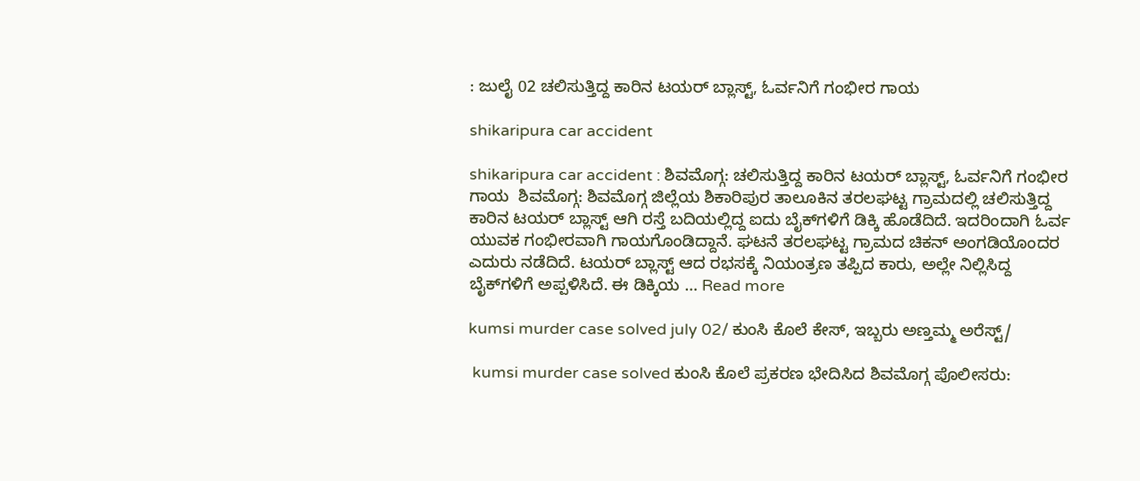: ಜುಲೈ 02 ಚಲಿಸುತ್ತಿದ್ದ ಕಾರಿನ ಟಯರ್ ಬ್ಲಾಸ್ಟ್, ಓರ್ವನಿಗೆ ಗಂಭೀರ ಗಾಯ

shikaripura car accident

shikaripura car accident : ಶಿವಮೊಗ್ಗ: ಚಲಿಸುತ್ತಿದ್ದ ಕಾರಿನ ಟಯರ್ ಬ್ಲಾಸ್ಟ್, ಓರ್ವನಿಗೆ ಗಂಭೀರ ಗಾಯ  ಶಿವಮೊಗ್ಗ: ಶಿವಮೊಗ್ಗ ಜಿಲ್ಲೆಯ ಶಿಕಾರಿಪುರ ತಾಲೂಕಿನ ತರಲಘಟ್ಟ ಗ್ರಾಮದಲ್ಲಿ ಚಲಿಸುತ್ತಿದ್ದ ಕಾರಿನ ಟಯರ್ ಬ್ಲಾಸ್ಟ್ ಆಗಿ ರಸ್ತೆ ಬದಿಯಲ್ಲಿದ್ದ ಐದು ಬೈಕ್‌ಗಳಿಗೆ ಡಿಕ್ಕಿ ಹೊಡೆದಿದೆ. ಇದರಿಂದಾಗಿ ಓರ್ವ ಯುವಕ ಗಂಭೀರವಾಗಿ ಗಾಯಗೊಂಡಿದ್ದಾನೆ. ಘಟನೆ ತರಲಘಟ್ಟ ಗ್ರಾಮದ ಚಿಕನ್ ಅಂಗಡಿಯೊಂದರ ಎದುರು ನಡೆದಿದೆ. ಟಯರ್ ಬ್ಲಾಸ್ಟ್ ಆದ ರಭಸಕ್ಕೆ ನಿಯಂತ್ರಣ ತಪ್ಪಿದ ಕಾರು, ಅಲ್ಲೇ ನಿಲ್ಲಿಸಿದ್ದ ಬೈಕ್‌ಗಳಿಗೆ ಅಪ್ಪಳಿಸಿದೆ. ಈ ಡಿಕ್ಕಿಯ … Read more

kumsi murder case solved july 02/ ಕುಂಸಿ ಕೊಲೆ ಕೇಸ್, ಇಬ್ಬರು ಅಣ್ತಮ್ಮ ಅರೆಸ್ಟ್/

 kumsi murder case solved ಕುಂಸಿ ಕೊಲೆ ಪ್ರಕರಣ ಭೇದಿಸಿದ ಶಿವಮೊಗ್ಗ ಪೊಲೀಸರು: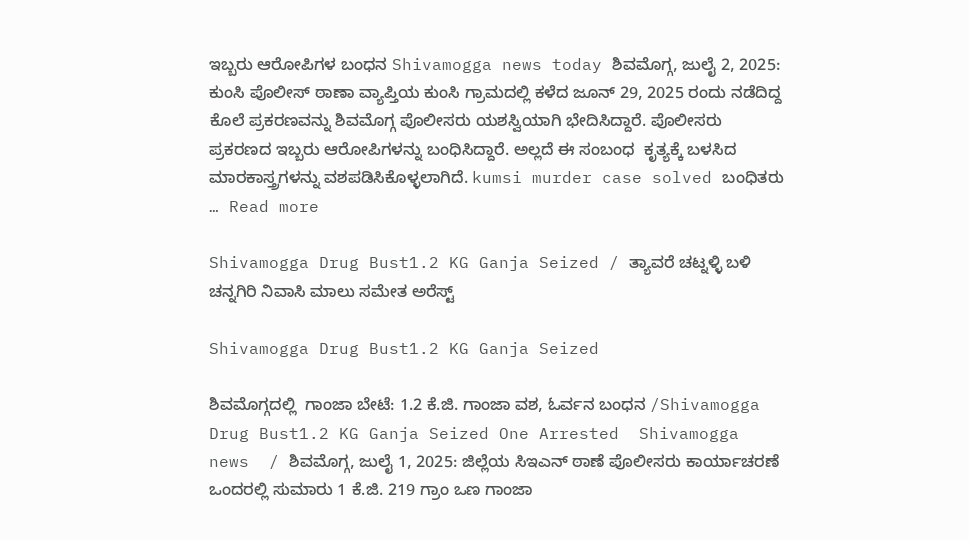ಇಬ್ಬರು ಆರೋಪಿಗಳ ಬಂಧನ Shivamogga news today ಶಿವಮೊಗ್ಗ, ಜುಲೈ 2, 2025: ಕುಂಸಿ ಪೊಲೀಸ್ ಠಾಣಾ ವ್ಯಾಪ್ತಿಯ ಕುಂಸಿ ಗ್ರಾಮದಲ್ಲಿ ಕಳೆದ ಜೂನ್ 29, 2025 ರಂದು ನಡೆದಿದ್ದ ಕೊಲೆ ಪ್ರಕರಣವನ್ನು ಶಿವಮೊಗ್ಗ ಪೊಲೀಸರು ಯಶಸ್ವಿಯಾಗಿ ಭೇದಿಸಿದ್ದಾರೆ. ಪೊಲೀಸರು ಪ್ರಕರಣದ ಇಬ್ಬರು ಆರೋಪಿಗಳನ್ನು ಬಂಧಿಸಿದ್ದಾರೆ. ಅಲ್ಲದೆ ಈ ಸಂಬಂಧ  ಕೃತ್ಯಕ್ಕೆ ಬಳಸಿದ  ಮಾರಕಾಸ್ತ್ರಗಳನ್ನು ವಶಪಡಿಸಿಕೊಳ್ಳಲಾಗಿದೆ. kumsi murder case solved ಬಂಧಿತರು … Read more

Shivamogga Drug Bust1.2 KG Ganja Seized / ತ್ಯಾವರೆ ಚಟ್ನಳ್ಳಿ ಬಳಿ ಚನ್ನಗಿರಿ ನಿವಾಸಿ ಮಾಲು ಸಮೇತ ಅರೆಸ್ಟ್

Shivamogga Drug Bust1.2 KG Ganja Seized

ಶಿವಮೊಗ್ಗದಲ್ಲಿ  ಗಾಂಜಾ ಬೇಟೆ: 1.2 ಕೆ.ಜಿ. ಗಾಂಜಾ ವಶ, ಓರ್ವನ ಬಂಧನ /Shivamogga Drug Bust1.2 KG Ganja Seized One Arrested  Shivamogga news  / ಶಿವಮೊಗ್ಗ, ಜುಲೈ 1, 2025: ಜಿಲ್ಲೆಯ ಸಿಇಎನ್ ಠಾಣೆ ಪೊಲೀಸರು ಕಾರ್ಯಾಚರಣೆ ಒಂದರಲ್ಲಿ ಸುಮಾರು 1 ಕೆ.ಜಿ. 219 ಗ್ರಾಂ ಒಣ ಗಾಂಜಾ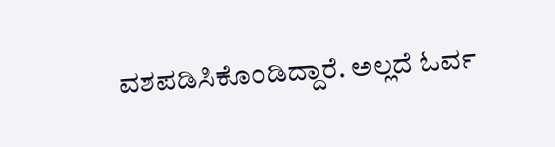ವಶಪಡಿಸಿಕೊಂಡಿದ್ದಾರೆ. ಅಲ್ಲದೆ ಓರ್ವ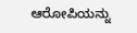ಆರೋಪಿಯನ್ನು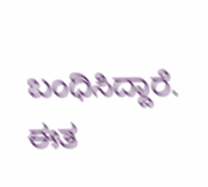ಬಂಧಿಸಿದ್ದಾರೆ.  ಈತ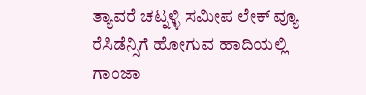ತ್ಯಾವರೆ ಚಟ್ನಳ್ಳಿ ಸಮೀಪ ಲೇಕ್ ವ್ಯೂ ರೆಸಿಡೆನ್ಸಿಗೆ ಹೋಗುವ ಹಾದಿಯಲ್ಲಿ  ಗಾಂಜಾ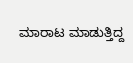ಮಾರಾಟ ಮಾಡುತ್ತಿದ್ದ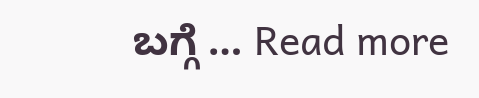ಬಗ್ಗೆ … Read more